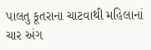પાલતુ કૂતરાના ચાટવાથી મહિલાનાં ચાર અંગ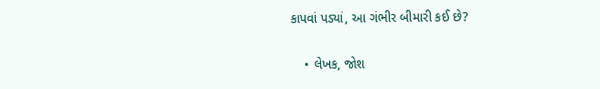કાપવાં પડ્યાં, આ ગંભીર બીમારી કઈ છે?

    • લેખક, જોશ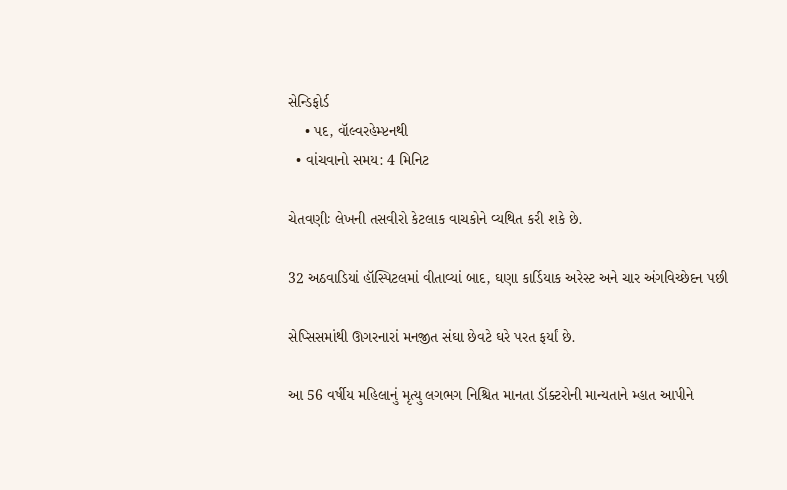સેન્ડિફોર્ડ
    • પદ, વૉલ્વરહેમ્પ્ટનથી
  • વાંચવાનો સમય: 4 મિનિટ

ચેતવણીઃ લેખની તસવીરો કેટલાક વાચકોને વ્યથિત કરી શકે છે.

32 અઠવાડિયાં હૉસ્પિટલમાં વીતાવ્યાં બાદ, ઘણા કાર્ડિયાક અરેસ્ટ અને ચાર અંગવિચ્છેદન પછી

સેપ્સિસમાંથી ઊગરનારાં મનજીત સંઘા છેવટે ઘરે પરત ફર્યાં છે.

આ 56 વર્ષીય મહિલાનું મૃત્યુ લગભગ નિશ્ચિત માનતા ડૉક્ટરોની માન્યતાને મ્હાત આપીને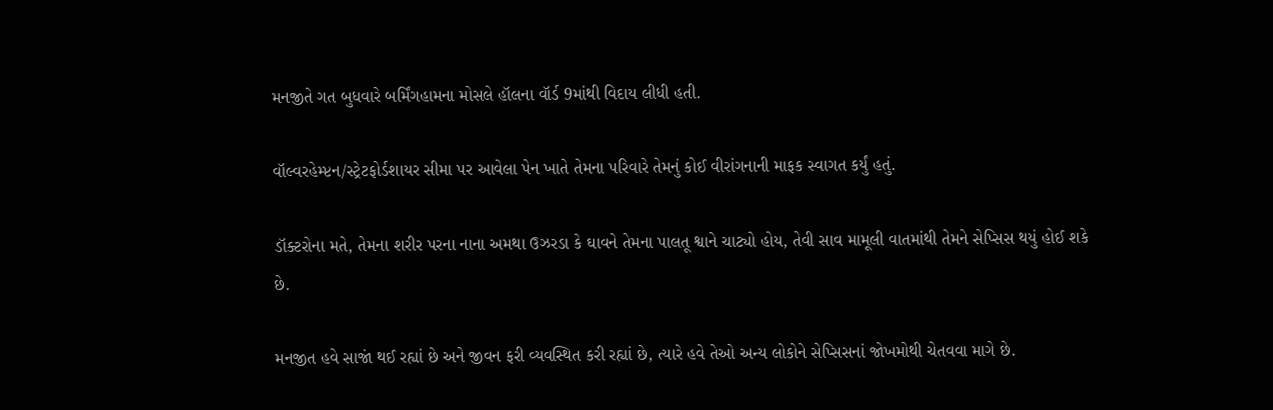મનજીતે ગત બુધવારે બર્મિંગહામના મોસલે હૉલના વૉર્ડ 9માંથી વિદાય લીધી હતી.

વૉલ્વરહેમ્પ્ટન/સ્ટ્રેટફોર્ડશાયર સીમા પર આવેલા પેન ખાતે તેમના પરિવારે તેમનું કોઈ વીરાંગનાની માફક સ્વાગત કર્યું હતું.

ડૉક્ટરોના મતે, તેમના શરીર પરના નાના અમથા ઉઝરડા કે ઘાવને તેમના પાલતૂ શ્વાને ચાટ્યો હોય, તેવી સાવ મામૂલી વાતમાંથી તેમને સેપ્સિસ થયું હોઈ શકે છે.

મનજીત હવે સાજાં થઈ રહ્યાં છે અને જીવન ફરી વ્યવસ્થિત કરી રહ્યાં છે, ત્યારે હવે તેઓ અન્ય લોકોને સેપ્સિસનાં જોખમોથી ચેતવવા માગે છે.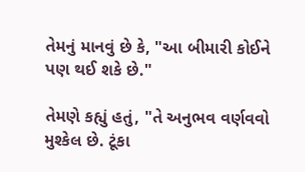તેમનું માનવું છે કે, "આ બીમારી કોઈને પણ થઈ શકે છે."

તેમણે કહ્યું હતું, "તે અનુભવ વર્ણવવો મુશ્કેલ છે. ટૂંકા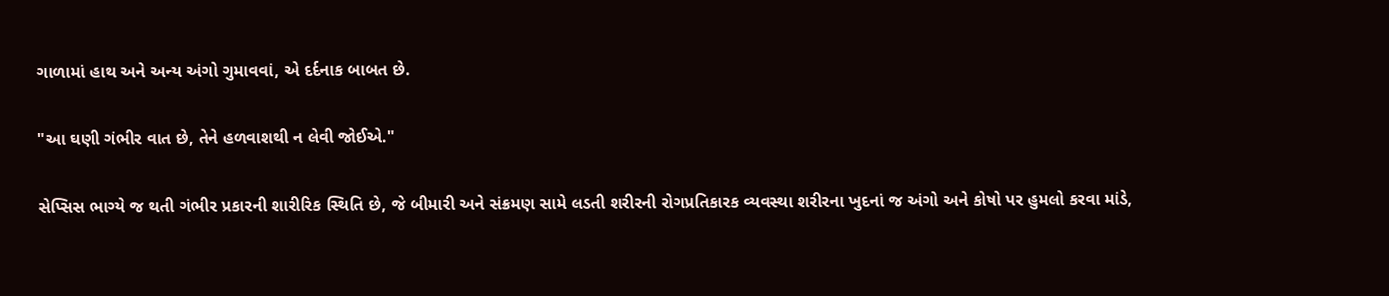ગાળામાં હાથ અને અન્ય અંગો ગુમાવવાં, એ દર્દનાક બાબત છે.

"આ ઘણી ગંભીર વાત છે, તેને હળવાશથી ન લેવી જોઈએ."

સેપ્સિસ ભાગ્યે જ થતી ગંભીર પ્રકારની શારીરિક સ્થિતિ છે, જે બીમારી અને સંક્રમણ સામે લડતી શરીરની રોગપ્રતિકારક વ્યવસ્થા શરીરના ખુદનાં જ અંગો અને કોષો પર હુમલો કરવા માંડે,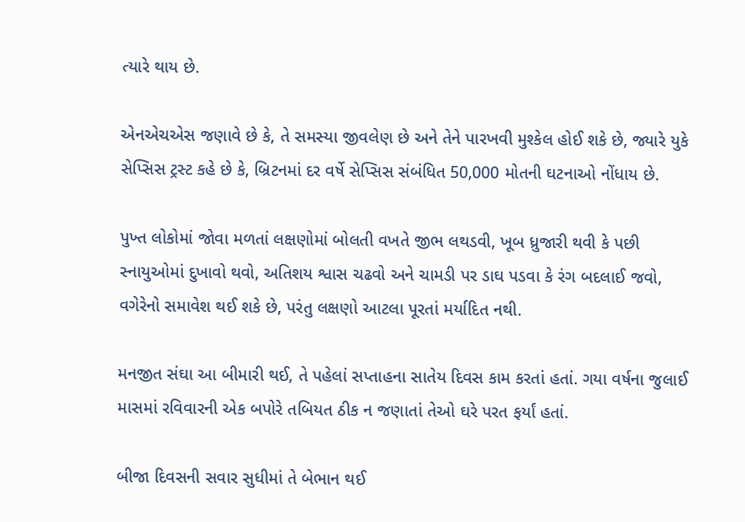ત્યારે થાય છે.

એનએચએસ જણાવે છે કે, તે સમસ્યા જીવલેણ છે અને તેને પારખવી મુશ્કેલ હોઈ શકે છે, જ્યારે યુકે સેપ્સિસ ટ્રસ્ટ કહે છે કે, બ્રિટનમાં દર વર્ષે સેપ્સિસ સંબંધિત 50,000 મોતની ઘટનાઓ નોંધાય છે.

પુખ્ત લોકોમાં જોવા મળતાં લક્ષણોમાં બોલતી વખતે જીભ લથડવી, ખૂબ ધ્રુજારી થવી કે પછી સ્નાયુઓમાં દુખાવો થવો, અતિશય શ્વાસ ચઢવો અને ચામડી પર ડાઘ પડવા કે રંગ બદલાઈ જવો, વગેરેનો સમાવેશ થઈ શકે છે, પરંતુ લક્ષણો આટલા પૂરતાં મર્યાદિત નથી.

મનજીત સંઘા આ બીમારી થઈ, તે પહેલાં સપ્તાહના સાતેય દિવસ કામ કરતાં હતાં. ગયા વર્ષના જુલાઈ માસમાં રવિવારની એક બપોરે તબિયત ઠીક ન જણાતાં તેઓ ઘરે પરત ફર્યાં હતાં.

બીજા દિવસની સવાર સુધીમાં તે બેભાન થઈ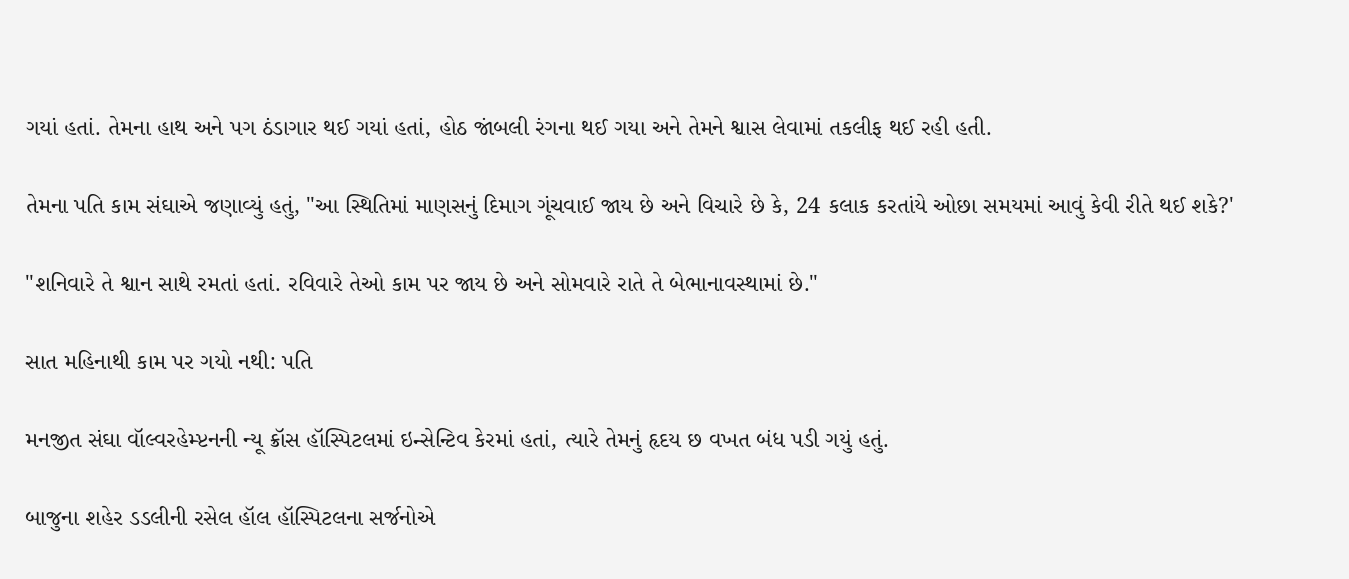ગયાં હતાં. તેમના હાથ અને પગ ઠંડાગાર થઈ ગયાં હતાં, હોઠ જાંબલી રંગના થઈ ગયા અને તેમને શ્વાસ લેવામાં તકલીફ થઈ રહી હતી.

તેમના પતિ કામ સંઘાએ જણાવ્યું હતું, "આ સ્થિતિમાં માણસનું દિમાગ ગૂંચવાઈ જાય છે અને વિચારે છે કે, 24 કલાક કરતાંયે ઓછા સમયમાં આવું કેવી રીતે થઈ શકે?'

"શનિવારે તે શ્વાન સાથે રમતાં હતાં. રવિવારે તેઓ કામ પર જાય છે અને સોમવારે રાતે તે બેભાનાવસ્થામાં છે."

સાત મહિનાથી કામ પર ગયો નથી: પતિ

મનજીત સંઘા વૉલ્વરહેમ્પ્ટનની ન્યૂ ક્રૉસ હૉસ્પિટલમાં ઇન્સેન્ટિવ કેરમાં હતાં, ત્યારે તેમનું હૃદય છ વખત બંધ પડી ગયું હતું.

બાજુના શહેર ડડલીની રસેલ હૉલ હૉસ્પિટલના સર્જનોએ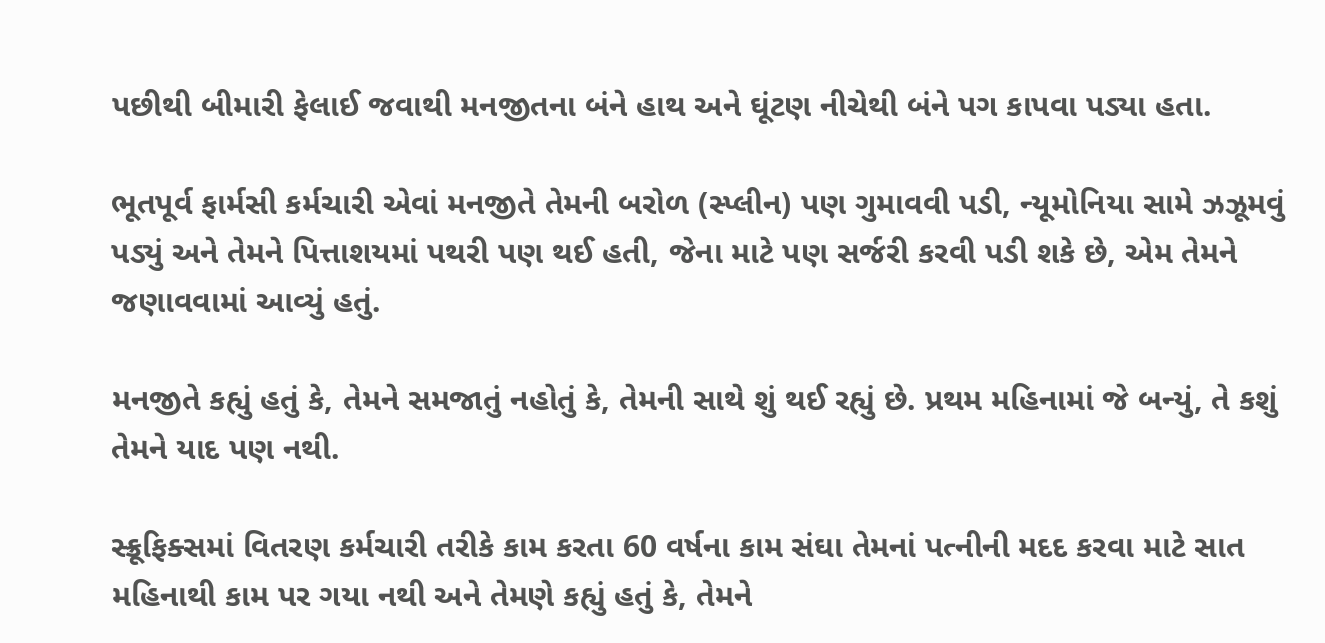પછીથી બીમારી ફેલાઈ જવાથી મનજીતના બંને હાથ અને ઘૂંટણ નીચેથી બંને પગ કાપવા પડ્યા હતા.

ભૂતપૂર્વ ફાર્મસી કર્મચારી એવાં મનજીતે તેમની બરોળ (સ્પ્લીન) પણ ગુમાવવી પડી, ન્યૂમોનિયા સામે ઝઝૂમવું પડ્યું અને તેમને પિત્તાશયમાં પથરી પણ થઈ હતી, જેના માટે પણ સર્જરી કરવી પડી શકે છે, એમ તેમને જણાવવામાં આવ્યું હતું.

મનજીતે કહ્યું હતું કે, તેમને સમજાતું નહોતું કે, તેમની સાથે શું થઈ રહ્યું છે. પ્રથમ મહિનામાં જે બન્યું, તે કશું તેમને યાદ પણ નથી.

સ્ક્રૂફિક્સમાં વિતરણ કર્મચારી તરીકે કામ કરતા 60 વર્ષના કામ સંઘા તેમનાં પત્નીની મદદ કરવા માટે સાત મહિનાથી કામ પર ગયા નથી અને તેમણે કહ્યું હતું કે, તેમને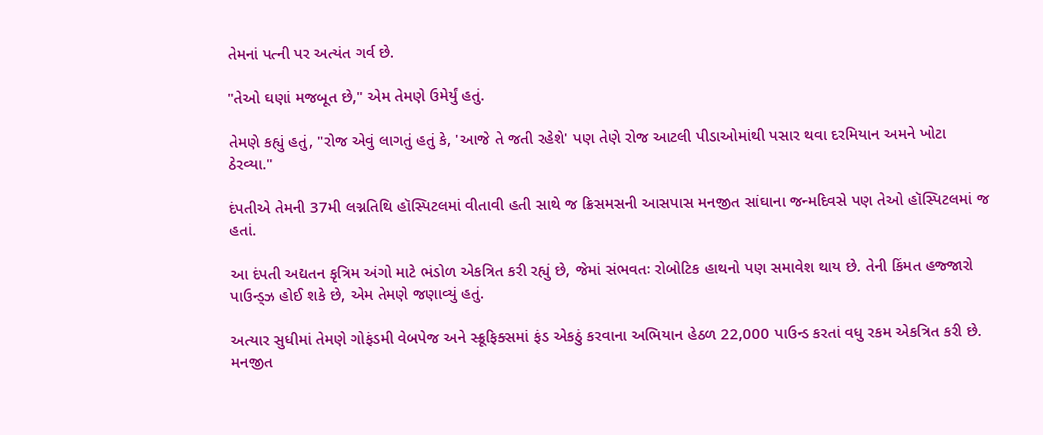તેમનાં પત્ની પર અત્યંત ગર્વ છે.

"તેઓ ઘણાં મજબૂત છે," એમ તેમણે ઉમેર્યું હતું.

તેમણે કહ્યું હતું, "રોજ એવું લાગતું હતું કે, 'આજે તે જતી રહેશે' પણ તેણે રોજ આટલી પીડાઓમાંથી પસાર થવા દરમિયાન અમને ખોટા ઠેરવ્યા."

દંપતીએ તેમની 37મી લગ્નતિથિ હૉસ્પિટલમાં વીતાવી હતી સાથે જ ક્રિસમસની આસપાસ મનજીત સાંઘાના જન્મદિવસે પણ તેઓ હૉસ્પિટલમાં જ હતાં.

આ દંપતી અદ્યતન કૃત્રિમ અંગો માટે ભંડોળ એકત્રિત કરી રહ્યું છે, જેમાં સંભવતઃ રોબોટિક હાથનો પણ સમાવેશ થાય છે. તેની કિંમત હજ્જારો પાઉન્ડ્ઝ હોઈ શકે છે, એમ તેમણે જણાવ્યું હતું.

અત્યાર સુધીમાં તેમણે ગોફંડમી વેબપેજ અને સ્ક્રૂફિક્સમાં ફંડ એકઠું કરવાના અભિયાન હેઠળ 22,000 પાઉન્ડ કરતાં વધુ રકમ એકત્રિત કરી છે. મનજીત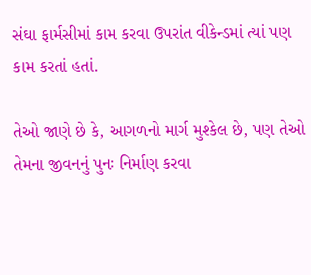સંઘા ફાર્મસીમાં કામ કરવા ઉપરાંત વીકેન્ડમાં ત્યાં પણ કામ કરતાં હતાં.

તેઓ જાણે છે કે, આગળનો માર્ગ મુશ્કેલ છે, પણ તેઓ તેમના જીવનનું પુનઃ નિર્માણ કરવા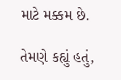માટે મક્કમ છે.

તેમણે કહ્યું હતું,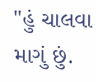"હું ચાલવા માગું છું.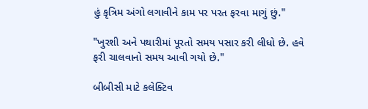હું કૃત્રિમ અંગો લગાવીને કામ પર પરત ફરવા માગું છું."

"ખુરશી અને પથારીમાં પૂરતો સમય પસાર કરી લીધો છે. હવે ફરી ચાલવાનો સમય આવી ગયો છે."

બીબીસી માટે કલેક્ટિવ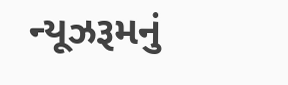ન્યૂઝરૂમનું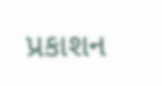પ્રકાશન